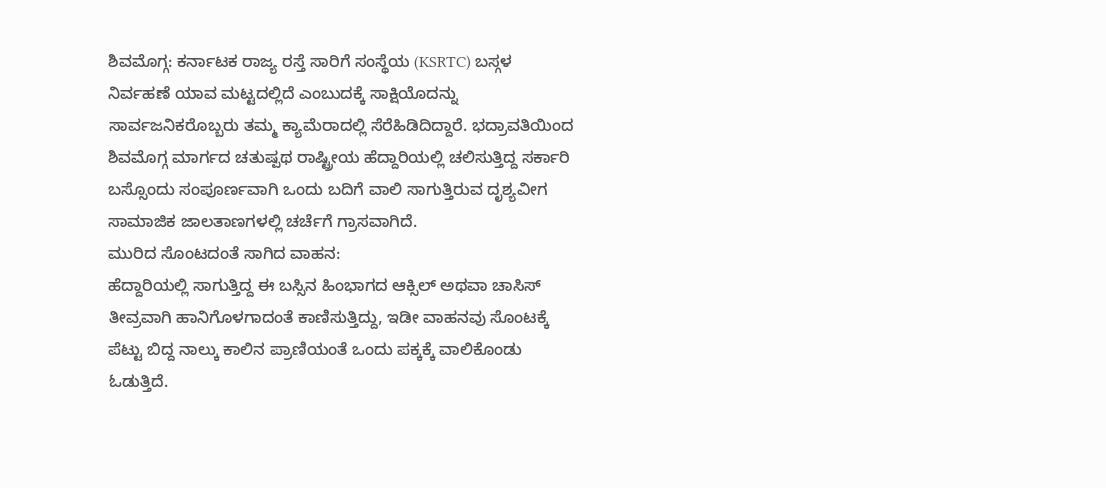ಶಿವಮೊಗ್ಗ: ಕರ್ನಾಟಕ ರಾಜ್ಯ ರಸ್ತೆ ಸಾರಿಗೆ ಸಂಸ್ಥೆಯ (KSRTC) ಬಸ್ಗಳ ನಿರ್ವಹಣೆ ಯಾವ ಮಟ್ಟದಲ್ಲಿದೆ ಎಂಬುದಕ್ಕೆ ಸಾಕ್ಷಿಯೊದನ್ನು ಸಾರ್ವಜನಿಕರೊಬ್ಬರು ತಮ್ಮ ಕ್ಯಾಮೆರಾದಲ್ಲಿ ಸೆರೆಹಿಡಿದಿದ್ದಾರೆ. ಭದ್ರಾವತಿಯಿಂದ ಶಿವಮೊಗ್ಗ ಮಾರ್ಗದ ಚತುಷ್ಪಥ ರಾಷ್ಟ್ರೀಯ ಹೆದ್ದಾರಿಯಲ್ಲಿ ಚಲಿಸುತ್ತಿದ್ದ ಸರ್ಕಾರಿ ಬಸ್ಸೊಂದು ಸಂಪೂರ್ಣವಾಗಿ ಒಂದು ಬದಿಗೆ ವಾಲಿ ಸಾಗುತ್ತಿರುವ ದೃಶ್ಯವೀಗ ಸಾಮಾಜಿಕ ಜಾಲತಾಣಗಳಲ್ಲಿ ಚರ್ಚೆಗೆ ಗ್ರಾಸವಾಗಿದೆ.
ಮುರಿದ ಸೊಂಟದಂತೆ ಸಾಗಿದ ವಾಹನ:
ಹೆದ್ದಾರಿಯಲ್ಲಿ ಸಾಗುತ್ತಿದ್ದ ಈ ಬಸ್ಸಿನ ಹಿಂಭಾಗದ ಆಕ್ಸಿಲ್ ಅಥವಾ ಚಾಸಿಸ್ ತೀವ್ರವಾಗಿ ಹಾನಿಗೊಳಗಾದಂತೆ ಕಾಣಿಸುತ್ತಿದ್ದು, ಇಡೀ ವಾಹನವು ಸೊಂಟಕ್ಕೆ ಪೆಟ್ಟು ಬಿದ್ದ ನಾಲ್ಕು ಕಾಲಿನ ಪ್ರಾಣಿಯಂತೆ ಒಂದು ಪಕ್ಕಕ್ಕೆ ವಾಲಿಕೊಂಡು ಓಡುತ್ತಿದೆ.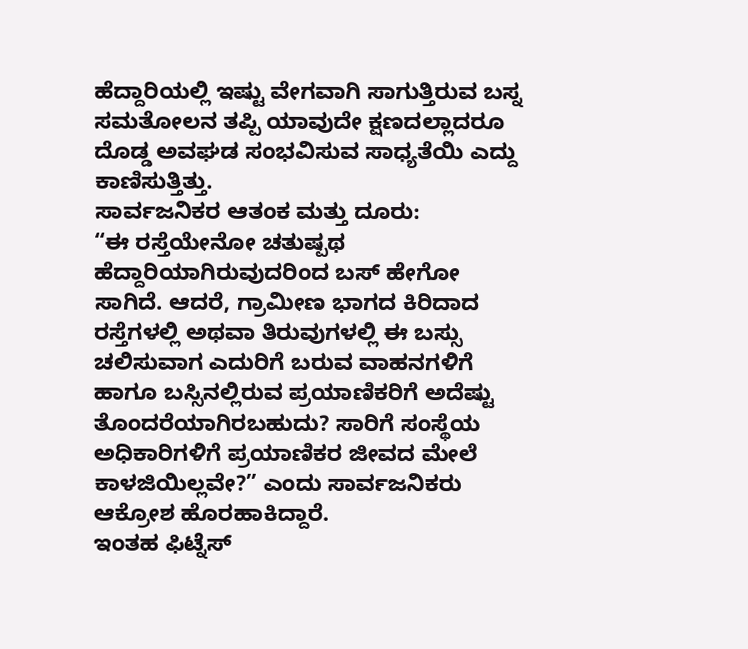ಹೆದ್ದಾರಿಯಲ್ಲಿ ಇಷ್ಟು ವೇಗವಾಗಿ ಸಾಗುತ್ತಿರುವ ಬಸ್ನ ಸಮತೋಲನ ತಪ್ಪಿ ಯಾವುದೇ ಕ್ಷಣದಲ್ಲಾದರೂ ದೊಡ್ಡ ಅವಘಡ ಸಂಭವಿಸುವ ಸಾಧ್ಯತೆಯಿ ಎದ್ದು ಕಾಣಿಸುತ್ತಿತ್ತು.
ಸಾರ್ವಜನಿಕರ ಆತಂಕ ಮತ್ತು ದೂರು:
“ಈ ರಸ್ತೆಯೇನೋ ಚತುಷ್ಪಥ ಹೆದ್ದಾರಿಯಾಗಿರುವುದರಿಂದ ಬಸ್ ಹೇಗೋ ಸಾಗಿದೆ. ಆದರೆ, ಗ್ರಾಮೀಣ ಭಾಗದ ಕಿರಿದಾದ ರಸ್ತೆಗಳಲ್ಲಿ ಅಥವಾ ತಿರುವುಗಳಲ್ಲಿ ಈ ಬಸ್ಸು ಚಲಿಸುವಾಗ ಎದುರಿಗೆ ಬರುವ ವಾಹನಗಳಿಗೆ ಹಾಗೂ ಬಸ್ಸಿನಲ್ಲಿರುವ ಪ್ರಯಾಣಿಕರಿಗೆ ಅದೆಷ್ಟು ತೊಂದರೆಯಾಗಿರಬಹುದು? ಸಾರಿಗೆ ಸಂಸ್ಥೆಯ ಅಧಿಕಾರಿಗಳಿಗೆ ಪ್ರಯಾಣಿಕರ ಜೀವದ ಮೇಲೆ ಕಾಳಜಿಯಿಲ್ಲವೇ?” ಎಂದು ಸಾರ್ವಜನಿಕರು ಆಕ್ರೋಶ ಹೊರಹಾಕಿದ್ದಾರೆ.
ಇಂತಹ ಫಿಟ್ನೆಸ್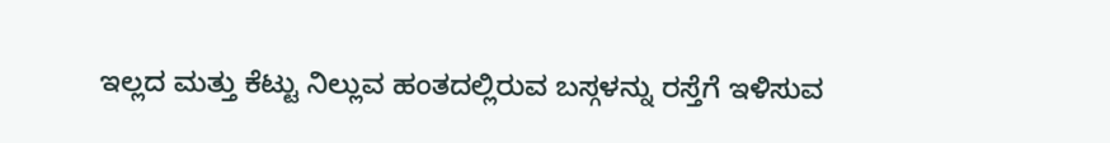ಇಲ್ಲದ ಮತ್ತು ಕೆಟ್ಟು ನಿಲ್ಲುವ ಹಂತದಲ್ಲಿರುವ ಬಸ್ಗಳನ್ನು ರಸ್ತೆಗೆ ಇಳಿಸುವ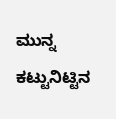ಮುನ್ನ ಕಟ್ಟುನಿಟ್ಟಿನ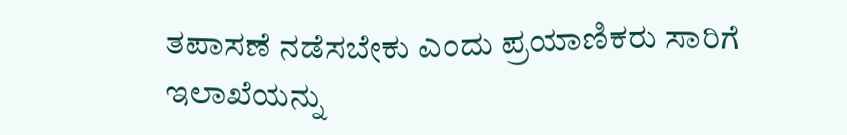ತಪಾಸಣೆ ನಡೆಸಬೇಕು ಎಂದು ಪ್ರಯಾಣಿಕರು ಸಾರಿಗೆ ಇಲಾಖೆಯನ್ನು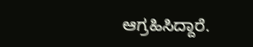ಆಗ್ರಹಿಸಿದ್ದಾರೆ.